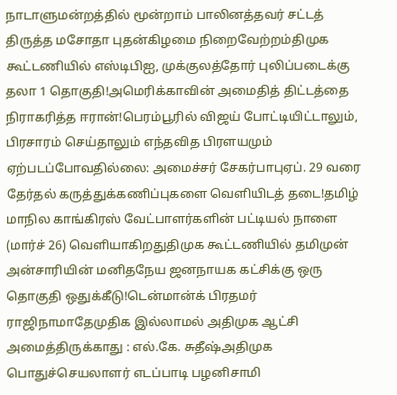நாடாளுமன்றத்தில் மூன்றாம் பாலினத்தவர் சட்டத் திருத்த மசோதா புதன்கிழமை நிறைவேற்றம்திமுக கூட்டணியில் எஸ்டிபிஐ, முக்குலத்தோர் புலிப்படைக்கு தலா 1 தொகுதி!அமெரிக்காவின் அமைதித் திட்டத்தை நிராகரித்த ஈரான்!பெரம்பூரில் விஜய் போட்டியிட்டாலும், பிரசாரம் செய்தாலும் எந்தவித பிரளயமும் ஏற்படப்போவதில்லை: அமைச்சர் சேகர்பாபுஏப். 29 வரை தேர்தல் கருத்துக்கணிப்புகளை வெளியிடத் தடை!தமிழ் மாநில காங்கிரஸ் வேட்பாளர்களின் பட்டியல் நாளை (மார்ச் 26) வெளியாகிறதுதிமுக கூட்டணியில் தமிமுன் அன்சாரியின் மனிதநேய ஜனநாயக கட்சிக்கு ஒரு தொகுதி ஒதுக்கீடு!டென்மான்க் பிரதமர் ராஜிநாமாதேமுதிக இல்லாமல் அதிமுக ஆட்சி அமைத்திருக்காது : எல்.கே. சுதீஷ்அதிமுக பொதுச்செயலாளர் எடப்பாடி பழனிசாமி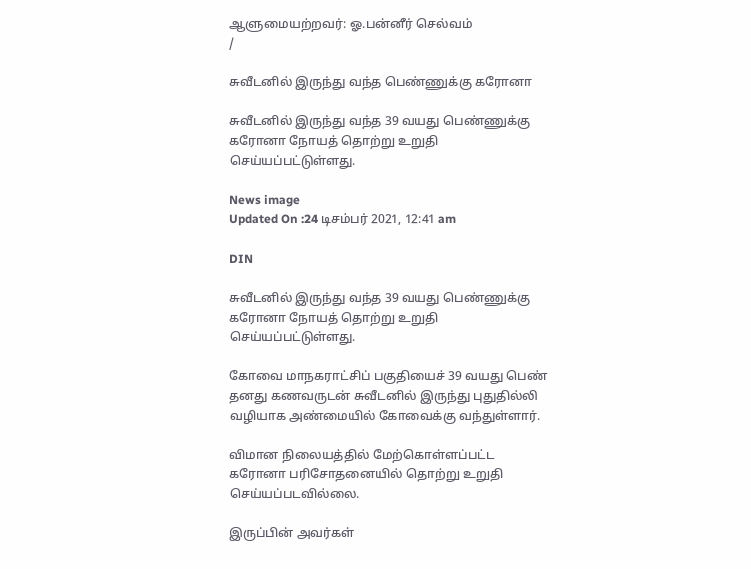ஆளுமையற்றவர்: ஓ.பன்னீர் செல்வம்
/

சுவீடனில் இருந்து வந்த பெண்ணுக்கு கரோனா

சுவீடனில் இருந்து வந்த 39 வயது பெண்ணுக்கு கரோனா நோயத் தொற்று உறுதி செய்யப்பட்டுள்ளது.

News image
Updated On :24 டிசம்பர் 2021, 12:41 am

DIN

சுவீடனில் இருந்து வந்த 39 வயது பெண்ணுக்கு கரோனா நோயத் தொற்று உறுதி செய்யப்பட்டுள்ளது.

கோவை மாநகராட்சிப் பகுதியைச் 39 வயது பெண் தனது கணவருடன் சுவீடனில் இருந்து புதுதில்லி வழியாக அண்மையில் கோவைக்கு வந்துள்ளார்.

விமான நிலையத்தில் மேற்கொள்ளப்பட்ட கரோனா பரிசோதனையில் தொற்று உறுதி செய்யப்படவில்லை.

இருப்பின் அவர்கள்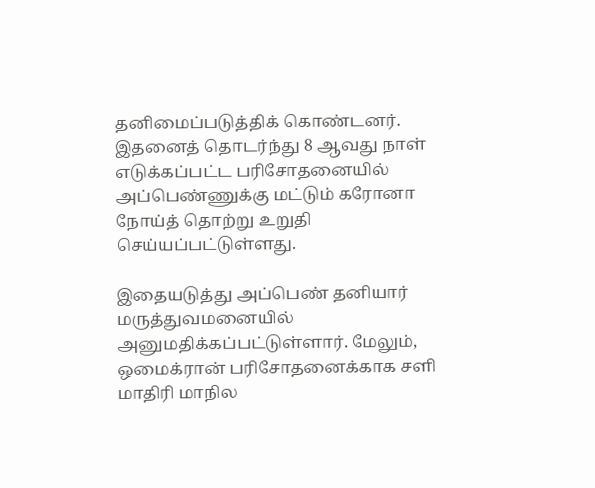தனிமைப்படுத்திக் கொண்டனர். இதனைத் தொடர்ந்து 8 ஆவது நாள் எடுக்கப்பட்ட பரிசோதனையில் அப்பெண்ணுக்கு மட்டும் கரோனா நோய்த் தொற்று உறுதி செய்யப்பட்டுள்ளது.

இதையடுத்து அப்பெண் தனியார் மருத்துவமனையில் அனுமதிக்கப்பட்டுள்ளார். மேலும், ஒமைக்ரான் பரிசோதனைக்காக சளி மாதிரி மாநில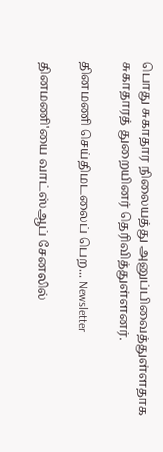பொது சுகாதார நிலையத்து அனுப்பிவைத்துள்ளதாக சுகாதாரத் துறையினர் தெரிவித்துள்ளனர்.

தினமணி செய்திமடலைப் பெற... Newsletter

தினமணி'யை வாட்ஸ்ஆப் சேனலில்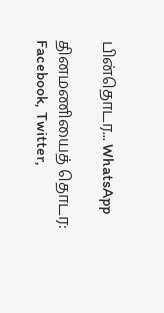பின்தொடர... WhatsApp

தினமணியைத் தொடர: Facebook, Twitter,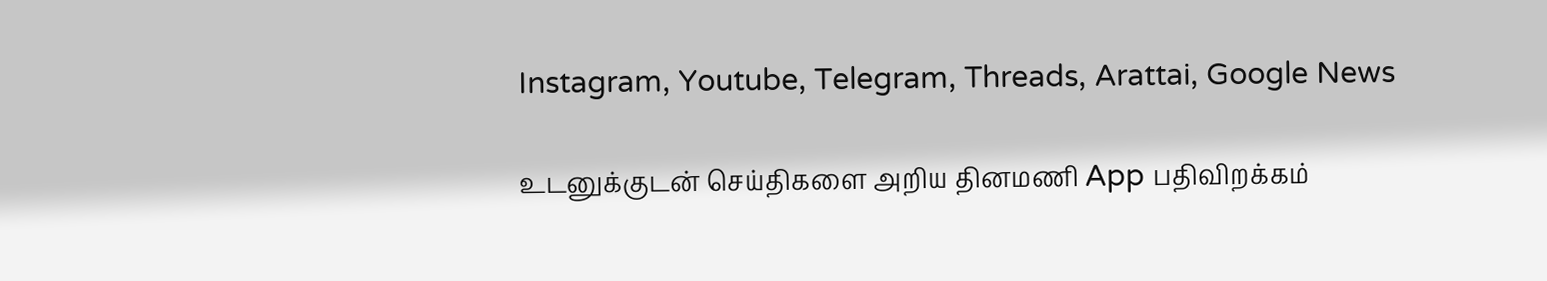Instagram, Youtube, Telegram, Threads, Arattai, Google News

உடனுக்குடன் செய்திகளை அறிய தினமணி App பதிவிறக்கம்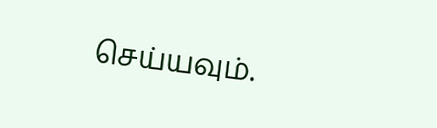செய்யவும்.